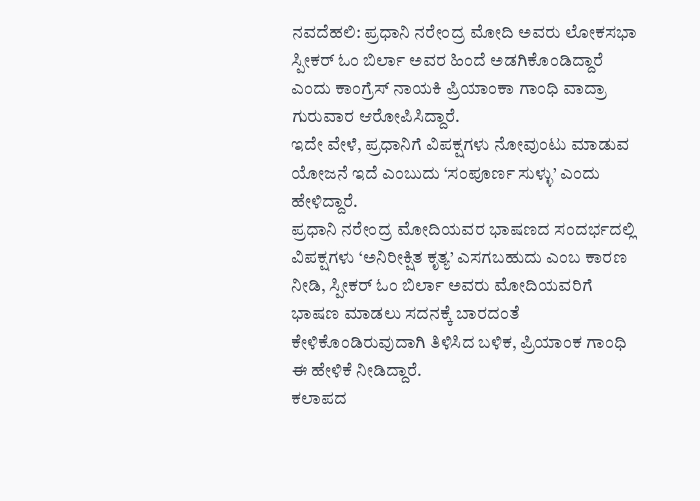ನವದೆಹಲಿ: ಪ್ರಧಾನಿ ನರೇಂದ್ರ ಮೋದಿ ಅವರು ಲೋಕಸಭಾ ಸ್ಪೀಕರ್ ಓಂ ಬಿರ್ಲಾ ಅವರ ಹಿಂದೆ ಅಡಗಿಕೊಂಡಿದ್ದಾರೆ ಎಂದು ಕಾಂಗ್ರೆಸ್ ನಾಯಕಿ ಪ್ರಿಯಾಂಕಾ ಗಾಂಧಿ ವಾದ್ರಾ ಗುರುವಾರ ಆರೋಪಿಸಿದ್ದಾರೆ.
ಇದೇ ವೇಳೆ, ಪ್ರಧಾನಿಗೆ ವಿಪಕ್ಷಗಳು ನೋವುಂಟು ಮಾಡುವ ಯೋಜನೆ ಇದೆ ಎಂಬುದು ‘ಸಂಪೂರ್ಣ ಸುಳ್ಳು’ ಎಂದು ಹೇಳಿದ್ದಾರೆ.
ಪ್ರಧಾನಿ ನರೇಂದ್ರ ಮೋದಿಯವರ ಭಾಷಣದ ಸಂದರ್ಭದಲ್ಲಿ ವಿಪಕ್ಷಗಳು ‘ಅನಿರೀಕ್ಷಿತ ಕೃತ್ಯ’ ಎಸಗಬಹುದು ಎಂಬ ಕಾರಣ ನೀಡಿ, ಸ್ಪೀಕರ್ ಓಂ ಬಿರ್ಲಾ ಅವರು ಮೋದಿಯವರಿಗೆ ಭಾಷಣ ಮಾಡಲು ಸದನಕ್ಕೆ ಬಾರದಂತೆ ಕೇಳಿಕೊಂಡಿರುವುದಾಗಿ ತಿಳಿಸಿದ ಬಳಿಕ, ಪ್ರಿಯಾಂಕ ಗಾಂಧಿ ಈ ಹೇಳಿಕೆ ನೀಡಿದ್ದಾರೆ.
ಕಲಾಪದ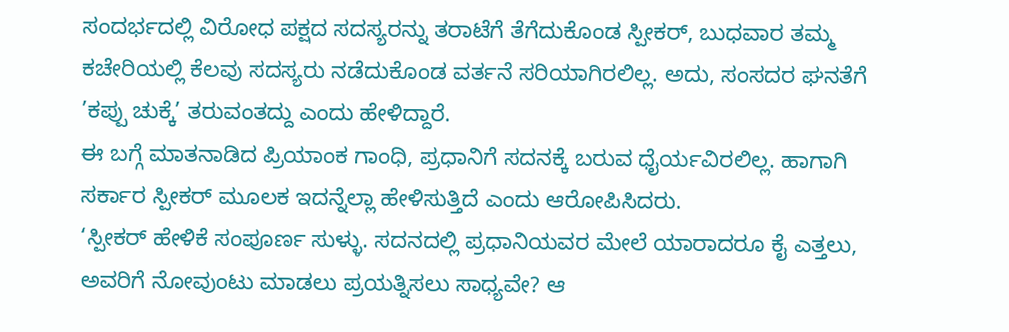ಸಂದರ್ಭದಲ್ಲಿ ವಿರೋಧ ಪಕ್ಷದ ಸದಸ್ಯರನ್ನು ತರಾಟೆಗೆ ತೆಗೆದುಕೊಂಡ ಸ್ಪೀಕರ್, ಬುಧವಾರ ತಮ್ಮ ಕಚೇರಿಯಲ್ಲಿ ಕೆಲವು ಸದಸ್ಯರು ನಡೆದುಕೊಂಡ ವರ್ತನೆ ಸರಿಯಾಗಿರಲಿಲ್ಲ. ಅದು, ಸಂಸದರ ಘನತೆಗೆ ’ಕಪ್ಪು ಚುಕ್ಕೆ’ ತರುವಂತದ್ದು ಎಂದು ಹೇಳಿದ್ದಾರೆ.
ಈ ಬಗ್ಗೆ ಮಾತನಾಡಿದ ಪ್ರಿಯಾಂಕ ಗಾಂಧಿ, ಪ್ರಧಾನಿಗೆ ಸದನಕ್ಕೆ ಬರುವ ಧೈರ್ಯವಿರಲಿಲ್ಲ. ಹಾಗಾಗಿ ಸರ್ಕಾರ ಸ್ಪೀಕರ್ ಮೂಲಕ ಇದನ್ನೆಲ್ಲಾ ಹೇಳಿಸುತ್ತಿದೆ ಎಂದು ಆರೋಪಿಸಿದರು.
‘ಸ್ಪೀಕರ್ ಹೇಳಿಕೆ ಸಂಪೂರ್ಣ ಸುಳ್ಳು. ಸದನದಲ್ಲಿ ಪ್ರಧಾನಿಯವರ ಮೇಲೆ ಯಾರಾದರೂ ಕೈ ಎತ್ತಲು, ಅವರಿಗೆ ನೋವುಂಟು ಮಾಡಲು ಪ್ರಯತ್ನಿಸಲು ಸಾಧ್ಯವೇ? ಆ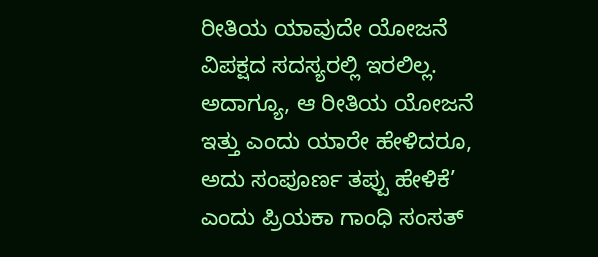ರೀತಿಯ ಯಾವುದೇ ಯೋಜನೆ ವಿಪಕ್ಷದ ಸದಸ್ಯರಲ್ಲಿ ಇರಲಿಲ್ಲ. ಅದಾಗ್ಯೂ, ಆ ರೀತಿಯ ಯೋಜನೆ ಇತ್ತು ಎಂದು ಯಾರೇ ಹೇಳಿದರೂ, ಅದು ಸಂಪೂರ್ಣ ತಪ್ಪು ಹೇಳಿಕೆ’ ಎಂದು ಪ್ರಿಯಕಾ ಗಾಂಧಿ ಸಂಸತ್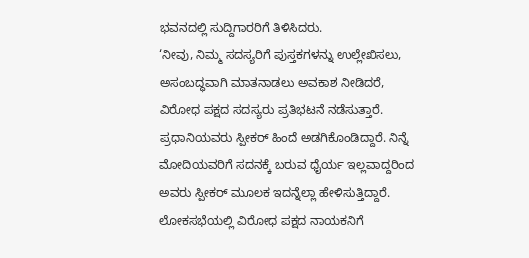ಭವನದಲ್ಲಿ ಸುದ್ದಿಗಾರರಿಗೆ ತಿಳಿಸಿದರು.
‘ನೀವು, ನಿಮ್ಮ ಸದಸ್ಯರಿಗೆ ಪುಸ್ತಕಗಳನ್ನು ಉಲ್ಲೇಖಿಸಲು, ಅಸಂಬದ್ಧವಾಗಿ ಮಾತನಾಡಲು ಅವಕಾಶ ನೀಡಿದರೆ, ವಿರೋಧ ಪಕ್ಷದ ಸದಸ್ಯರು ಪ್ರತಿಭಟನೆ ನಡೆಸುತ್ತಾರೆ. ಪ್ರಧಾನಿಯವರು ಸ್ಪೀಕರ್ ಹಿಂದೆ ಅಡಗಿಕೊಂಡಿದ್ದಾರೆ. ನಿನ್ನೆ ಮೋದಿಯವರಿಗೆ ಸದನಕ್ಕೆ ಬರುವ ಧೈರ್ಯ ಇಲ್ಲವಾದ್ದರಿಂದ ಅವರು ಸ್ಪೀಕರ್ ಮೂಲಕ ಇದನ್ನೆಲ್ಲಾ ಹೇಳಿಸುತ್ತಿದ್ದಾರೆ.
ಲೋಕಸಭೆಯಲ್ಲಿ ವಿರೋಧ ಪಕ್ಷದ ನಾಯಕನಿಗೆ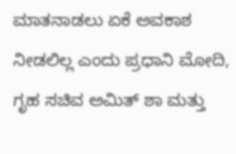ಮಾತನಾಡಲು ಏಕೆ ಅವಕಾಶ ನೀಡಲಿಲ್ಲ ಎಂದು ಪ್ರಧಾನಿ ಮೋದಿ, ಗೃಹ ಸಚಿವ ಅಮಿತ್ ಶಾ ಮತ್ತು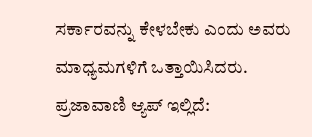ಸರ್ಕಾರವನ್ನು ಕೇಳಬೇಕು ಎಂದು ಅವರು ಮಾಧ್ಯಮಗಳಿಗೆ ಒತ್ತಾಯಿಸಿದರು.
ಪ್ರಜಾವಾಣಿ ಆ್ಯಪ್ ಇಲ್ಲಿದೆ: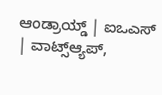ಆಂಡ್ರಾಯ್ಡ್ | ಐಒಎಸ್ | ವಾಟ್ಸ್ಆ್ಯಪ್,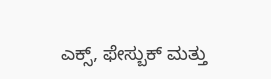ಎಕ್ಸ್, ಫೇಸ್ಬುಕ್ ಮತ್ತು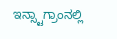ಇನ್ಸ್ಟಾಗ್ರಾಂನಲ್ಲಿ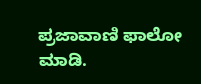ಪ್ರಜಾವಾಣಿ ಫಾಲೋ ಮಾಡಿ.